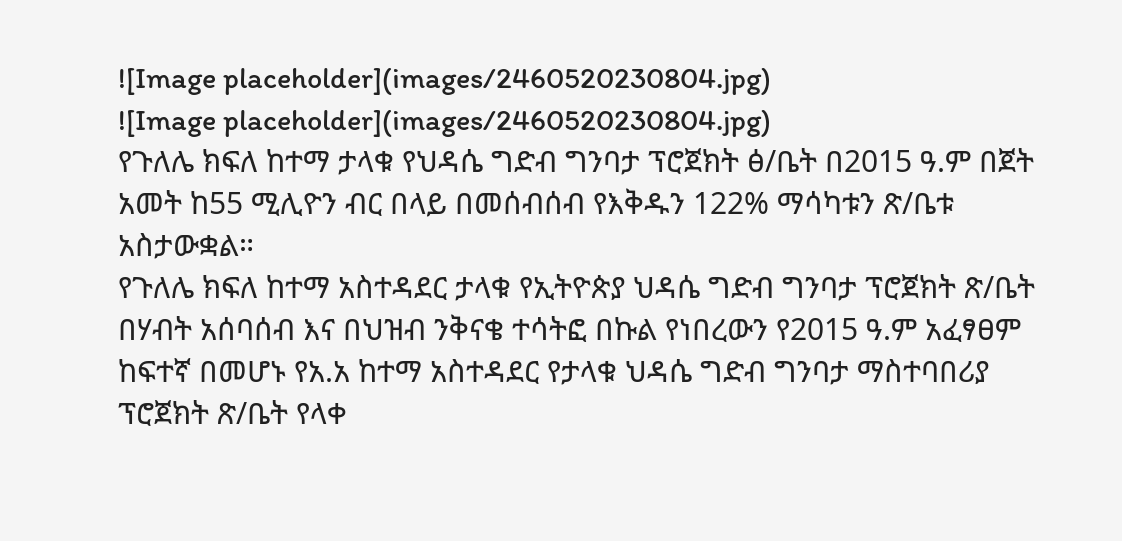![Image placeholder](images/2460520230804.jpg)
![Image placeholder](images/2460520230804.jpg)
የጉለሌ ክፍለ ከተማ ታላቁ የህዳሴ ግድብ ግንባታ ፕሮጀክት ፅ/ቤት በ2015 ዓ.ም በጀት አመት ከ55 ሚሊዮን ብር በላይ በመሰብሰብ የእቅዱን 122% ማሳካቱን ጽ/ቤቱ አስታውቋል።
የጉለሌ ክፍለ ከተማ አስተዳደር ታላቁ የኢትዮጵያ ህዳሴ ግድብ ግንባታ ፕሮጀክት ጽ/ቤት በሃብት አሰባሰብ እና በህዝብ ንቅናቄ ተሳትፎ በኩል የነበረውን የ2015 ዓ.ም አፈፃፀም ከፍተኛ በመሆኑ የአ.አ ከተማ አስተዳደር የታላቁ ህዳሴ ግድብ ግንባታ ማስተባበሪያ ፕሮጀክት ጽ/ቤት የላቀ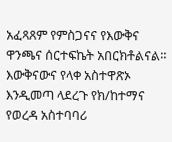አፈጻጸም የምስጋናና የእውቅና ዋንጫና ሰርተፍኬት አበርክቶልናል።
እውቅናውና የላቀ አስተዋጽኦ እንዲመጣ ላደረጉ የክ/ከተማና የወረዳ አስተባባሪ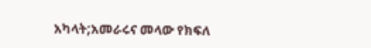አካላት;አመራሩና መላው የክፍለ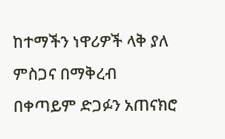ከተማችን ነዋሪዎች ላቅ ያለ ምስጋና በማቅረብ በቀጣይም ድጋፉን አጠናክሮ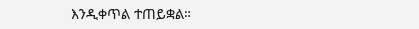እንዲቀጥል ተጠይቋል።